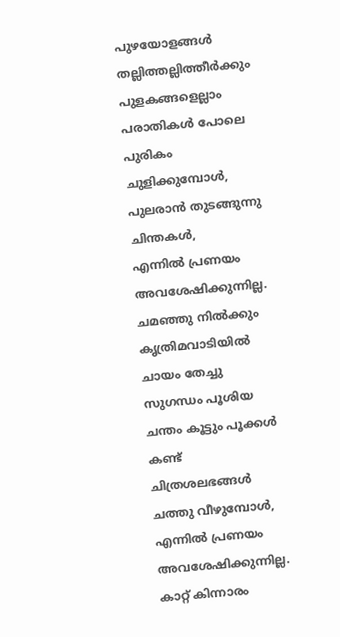പുഴയോളങ്ങൾ തല്ലിത്തല്ലിത്തീർക്കും
പുളകങ്ങളെല്ലാം പരാതികൾ പോലെ
പുരികം ചുളിക്കുമ്പോൾ,
പുലരാൻ തുടങ്ങുന്നു ചിന്തകൾ,
എന്നിൽ പ്രണയം അവശേഷിക്കുന്നില്ല.
ചമഞ്ഞു നിൽക്കും കൃത്രിമവാടിയിൽ
ചായം തേച്ചു സുഗന്ധം പൂശിയ
ചന്തം കൂട്ടും പൂക്കൾ കണ്ട്
ചിത്രശലഭങ്ങൾ ചത്തു വീഴുമ്പോൾ,
എന്നിൽ പ്രണയം അവശേഷിക്കുന്നില്ല.
കാറ്റ് കിന്നാരം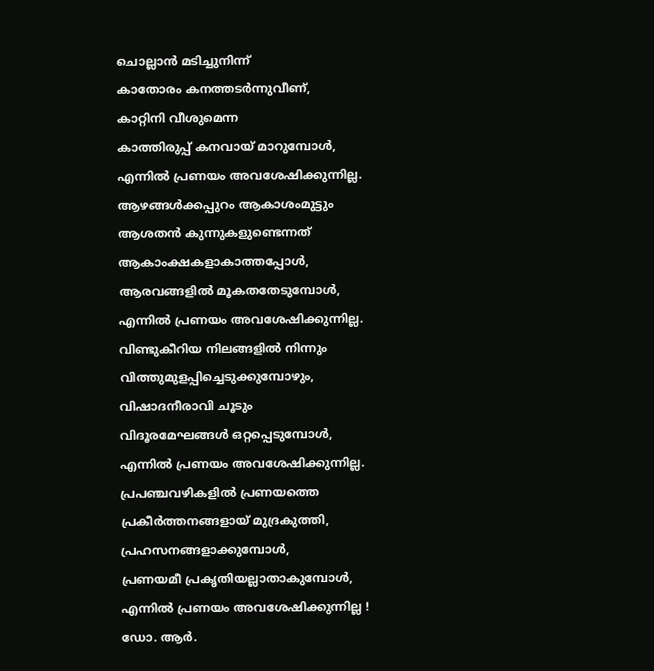ചൊല്ലാൻ മടിച്ചുനിന്ന്
കാതോരം കനത്തടർന്നുവീണ്,
കാറ്റിനി വീശുമെന്ന
കാത്തിരുപ്പ് കനവായ് മാറുമ്പോൾ,
എന്നിൽ പ്രണയം അവശേഷിക്കുന്നില്ല.
ആഴങ്ങൾക്കപ്പുറം ആകാശംമുട്ടും
ആശതൻ കുന്നുകളുണ്ടെന്നത്
ആകാംക്ഷകളാകാത്തപ്പോൾ,
ആരവങ്ങളിൽ മൂകതതേടുമ്പോൾ,
എന്നിൽ പ്രണയം അവശേഷിക്കുന്നില്ല.
വിണ്ടുകീറിയ നിലങ്ങളിൽ നിന്നും
വിത്തുമുളപ്പിച്ചെടുക്കുമ്പോഴും,
വിഷാദനീരാവി ചൂടും
വിദൂരമേഘങ്ങൾ ഒറ്റപ്പെടുമ്പോൾ,
എന്നിൽ പ്രണയം അവശേഷിക്കുന്നില്ല.
പ്രപഞ്ചവഴികളിൽ പ്രണയത്തെ
പ്രകീർത്തനങ്ങളായ് മുദ്രകുത്തി,
പ്രഹസനങ്ങളാക്കുമ്പോൾ,
പ്രണയമീ പ്രകൃതിയല്ലാതാകുമ്പോൾ,
എന്നിൽ പ്രണയം അവശേഷിക്കുന്നില്ല !
ഡോ. ആർ.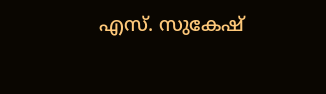എസ്. സുകേഷ്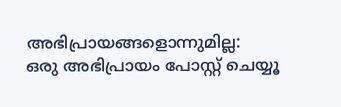അഭിപ്രായങ്ങളൊന്നുമില്ല:
ഒരു അഭിപ്രായം പോസ്റ്റ് ചെയ്യൂ